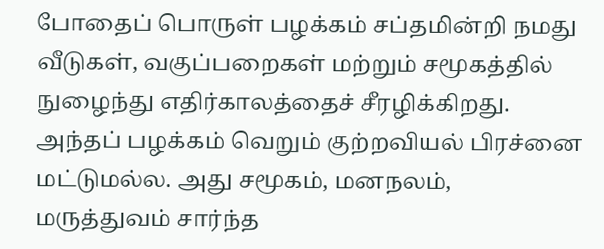போதைப் பொருள் பழக்கம் சப்தமின்றி நமது வீடுகள், வகுப்பறைகள் மற்றும் சமூகத்தில் நுழைந்து எதிர்காலத்தைச் சீரழிக்கிறது. அந்தப் பழக்கம் வெறும் குற்றவியல் பிரச்னை மட்டுமல்ல. அது சமூகம், மனநலம், மருத்துவம் சார்ந்த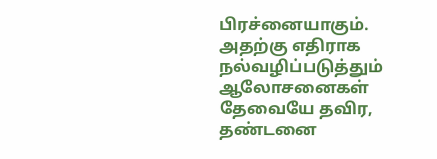பிரச்னையாகும். அதற்கு எதிராக நல்வழிப்படுத்தும் ஆலோசனைகள் தேவையே தவிர, தண்டனை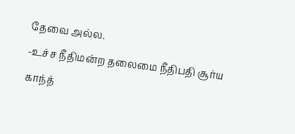தேவை அல்ல.
-உச்ச நீதிமன்ற தலைமை நீதிபதி சூர்ய காந்த்